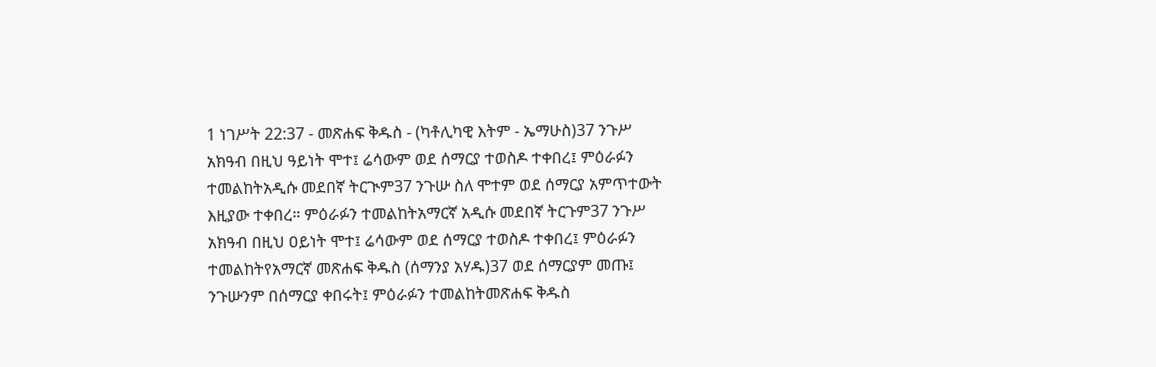1 ነገሥት 22:37 - መጽሐፍ ቅዱስ - (ካቶሊካዊ እትም - ኤማሁስ)37 ንጉሥ አክዓብ በዚህ ዓይነት ሞተ፤ ሬሳውም ወደ ሰማርያ ተወስዶ ተቀበረ፤ ምዕራፉን ተመልከትአዲሱ መደበኛ ትርጒም37 ንጉሡ ስለ ሞተም ወደ ሰማርያ አምጥተውት እዚያው ተቀበረ። ምዕራፉን ተመልከትአማርኛ አዲሱ መደበኛ ትርጉም37 ንጉሥ አክዓብ በዚህ ዐይነት ሞተ፤ ሬሳውም ወደ ሰማርያ ተወስዶ ተቀበረ፤ ምዕራፉን ተመልከትየአማርኛ መጽሐፍ ቅዱስ (ሰማንያ አሃዱ)37 ወደ ሰማርያም መጡ፤ ንጉሡንም በሰማርያ ቀበሩት፤ ምዕራፉን ተመልከትመጽሐፍ ቅዱስ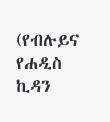(የብሉይና የሐዲስ ኪዳን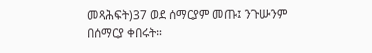መጻሕፍት)37 ወደ ሰማርያም መጡ፤ ንጉሡንም በሰማርያ ቀበሩት።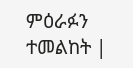ምዕራፉን ተመልከት |